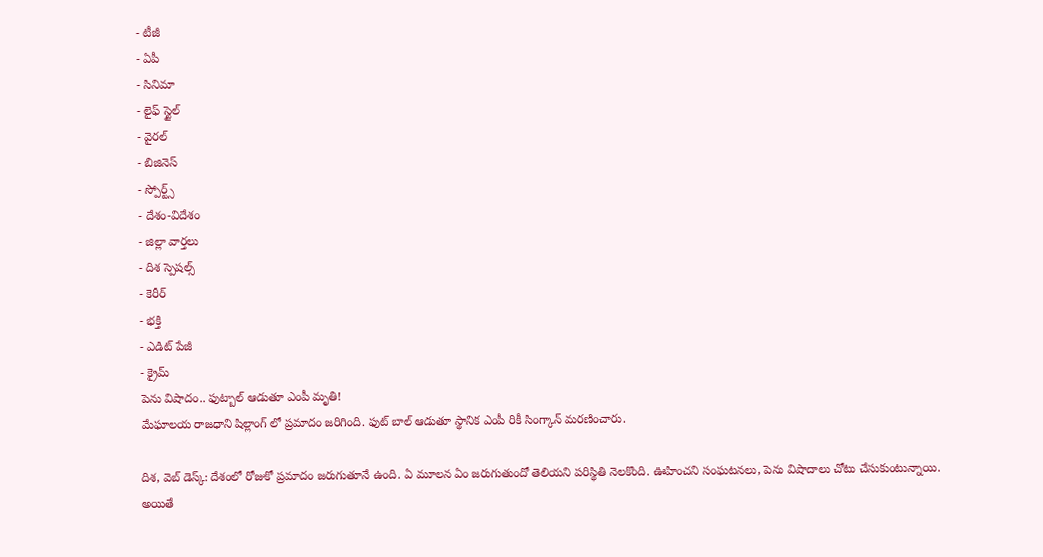- టీజీ
- ఏపీ
- సినిమా
- లైఫ్ స్టైల్
- వైరల్
- బిజినెస్
- స్పోర్ట్స్
- దేశం-విదేశం
- జిల్లా వార్తలు
- దిశ స్పెషల్స్
- కెరీర్
- భక్తి
- ఎడిట్ పేజీ
- క్రైమ్
పెను విషాదం.. ఫుట్బాల్ ఆడుతూ ఎంపీ మృతి!
మేఘాలయ రాజధాని షిల్లాంగ్ లో ప్రమాదం జరిగింది. ఫుట్ బాల్ ఆడుతూ స్థానిక ఎంపీ రికీ సింగ్కాన్ మరణించారు.

దిశ, వెబ్ డెస్క్: దేశంలో రోజుకో ప్రమాదం జరుగుతూనే ఉంది. ఏ మూలన ఏం జరుగుతుందో తెలియని పరిస్థితి నెలకొంది. ఊహించని సంఘటనలు, పెను విషాదాలు చోటు చేసుకుంటున్నాయి. అయితే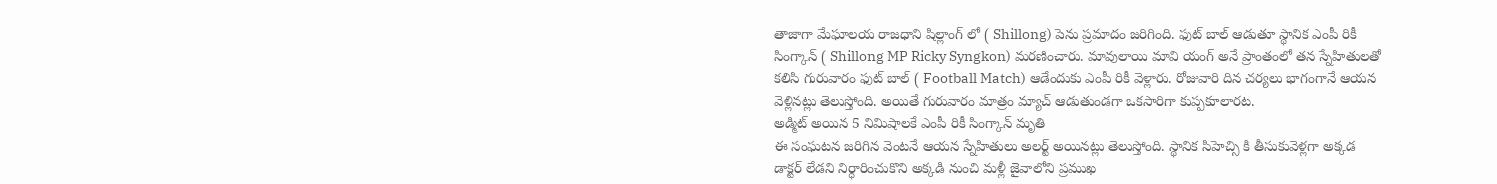తాజాగా మేఘాలయ రాజధాని షిల్లాంగ్ లో ( Shillong) పెను ప్రమాదం జరిగింది. ఫుట్ బాల్ ఆడుతూ స్థానిక ఎంపీ రికీ సింగ్కాన్ ( Shillong MP Ricky Syngkon) మరణించారు. మావులాయి మావి యంగ్ అనే ప్రాంతంలో తన స్నేహితులతో కలిసి గురువారం ఫుట్ బాల్ ( Football Match) ఆడేందుకు ఎంపీ రికీ వెళ్లారు. రోజువారి దిన చర్యలు భాగంగానే ఆయన వెళ్లినట్లు తెలుస్తోంది. అయితే గురువారం మాత్రం మ్యాచ్ ఆడుతుండగా ఒకసారిగా కుప్పకూలారట.
అడ్మిట్ అయిన 5 నిమిషాలకే ఎంపీ రికీ సింగ్కాన్ మృతి
ఈ సంఘటన జరిగిన వెంటనే ఆయన స్నేహితులు అలర్ట్ అయినట్లు తెలుస్తోంది. స్థానిక సిహెచ్సి కి తీసుకువెళ్లగా అక్కడ డాక్టర్ లేడని నిర్ధారించుకొని అక్కడి నుంచి మళ్లీ జైవాలోని ప్రముఖ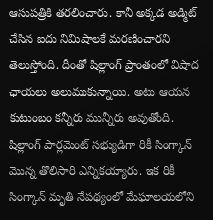ఆసుపత్రికి తరలించారు. కానీ అక్కడ అడ్మిట్ చేసిన ఐదు నిమిషాలకే మరణించారని తెలుస్తోంది. దీంతో షిల్లాంగ్ ప్రాంతంలో విషాద ఛాయలు అలుముకున్నాయి. అటు ఆయన కుటుంబం కన్నీరు మున్నీరు అవుతోంది. షిల్లాంగ్ పార్లమెంట్ సభ్యుడిగా రికీ సింగ్కాన్ మొన్న తొలిసారి ఎన్నికయ్యారు. ఇక రికీ సింగ్కాన్ మృతి నేపథ్యంలో మేఘాలయలోని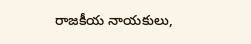రాజకీయ నాయకులు,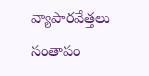వ్యాపారవేత్తలు సంతాపం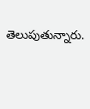తెలుపుతున్నారు.